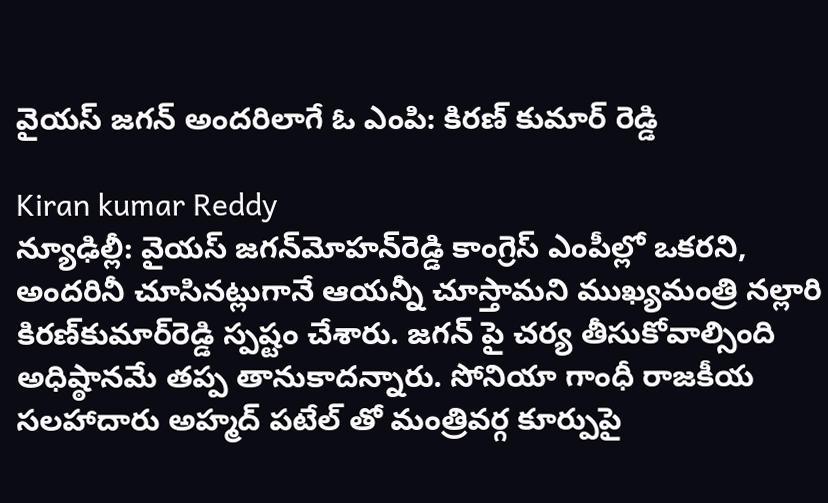వైయస్ జగన్ అందరిలాగే ఓ ఎంపి: కిరణ్ కుమార్ రెడ్డి

Kiran kumar Reddy
న్యూఢిల్లీ: వైయస్ జగన్‌మోహన్‌రెడ్డి కాంగ్రెస్‌ ఎంపీల్లో ఒకరని, అందరినీ చూసినట్లుగానే ఆయన్నీ చూస్తామని ముఖ్యమంత్రి నల్లారి కిరణ్‌కుమార్‌రెడ్డి స్పష్టం చేశారు. జగన్ పై చర్య తీసుకోవాల్సింది అధిష్ఠానమే తప్ప తానుకాదన్నారు. సోనియా గాంధీ రాజకీయ సలహాదారు అహ్మద్ పటేల్ తో మంత్రివర్గ కూర్పుపై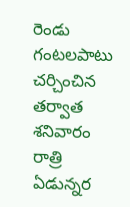రెండు గంటలపాటు చర్చించిన తర్వాత శనివారం రాత్రి ఏడున్నర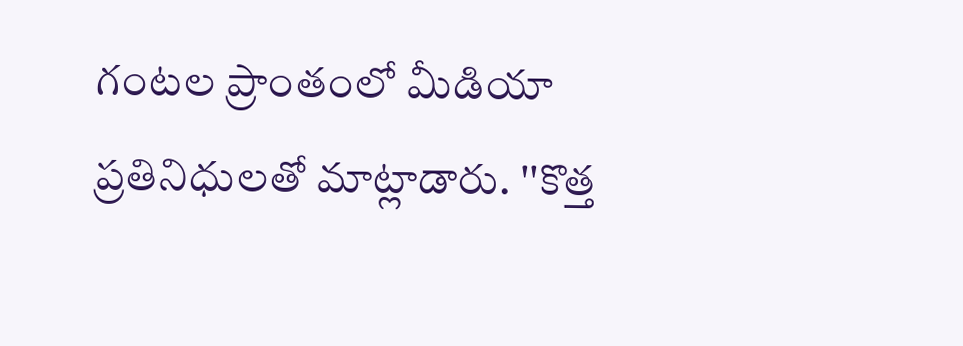గంటల ప్రాంతంలో మీడియా ప్రతినిధులతో మాట్లాడారు. ''కొత్త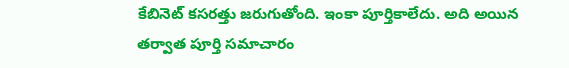కేబినెట్‌ కసరత్తు జరుగుతోంది. ఇంకా పూర్తికాలేదు. అది అయిన తర్వాత పూర్తి సమాచారం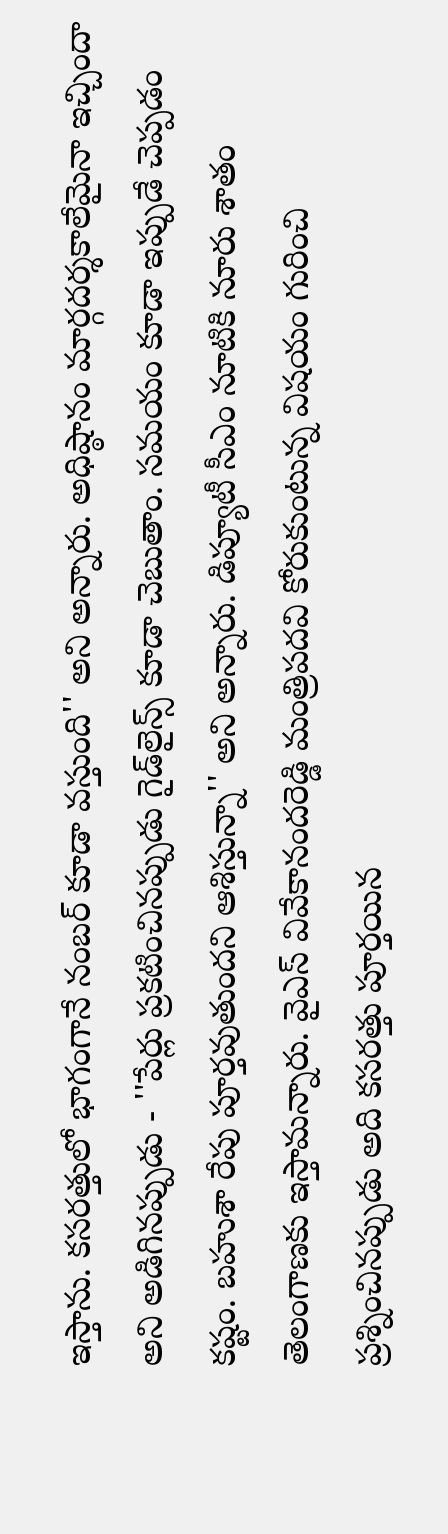ఇస్తాను. కసరత్తులో భాగంగానే నంబర్‌ కూడా వస్తుంది'' అని అన్నారు. అధిష్ఠానం మార్గదర్శకాలేమైనా ఇచ్చిందా అని అడిగినప్పుడు - ''పేర్లు ప్రకటించినప్పుడు గైడ్‌లైన్స్‌ కూడా చెబుతాం. సమయం కూడా ఇప్పుడే చెప్పడం కష్టం. బహుశా రేపు పూర్తవుతుందని ఆశిస్తున్నా'' అని అన్నారు. డిప్యూటీ సీఎం నూటికి నూరు శాతం తెలంగాణకు ఇస్తామన్నారు. వైఎస్‌ వివేకానందరెడ్డి మంత్రిపదవి కోరుకుంటున్న విషయం గురించి ప్రశ్నించినప్పుడు అది కసరత్తు పూర్తయిన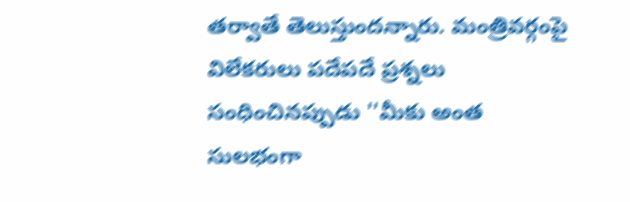తర్వాతే తెలుస్తుందన్నారు. మంత్రివర్గంపై విలేకరులు పదేపదే ప్రశ్నలు సంధించినప్పుడు ''మీకు అంత సులభంగా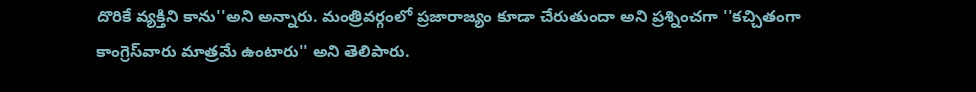దొరికే వ్యక్తిని కాను''అని అన్నారు. మంత్రివర్గంలో ప్రజారాజ్యం కూడా చేరుతుందా అని ప్రశ్నించగా ''కచ్చితంగా కాంగ్రెస్‌వారు మాత్రమే ఉంటారు'' అని తెలిపారు.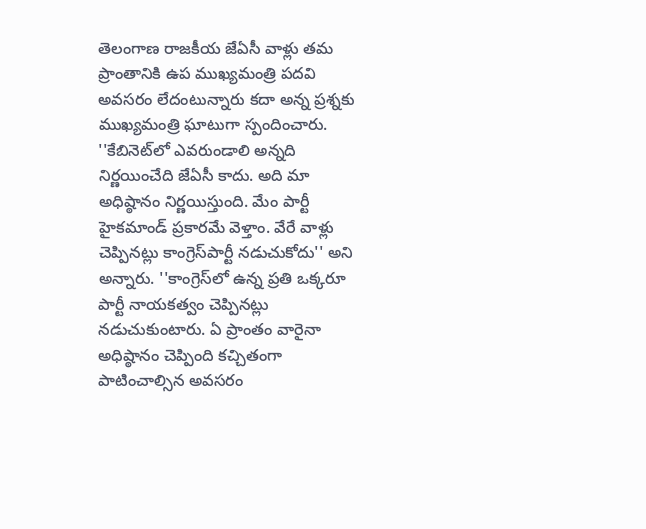తెలంగాణ రాజకీయ జేఏసీ వాళ్లు తమ ప్రాంతానికి ఉప ముఖ్యమంత్రి పదవి అవసరం లేదంటున్నారు కదా అన్న ప్రశ్నకు ముఖ్యమంత్రి ఘాటుగా స్పందించారు. ''కేబినెట్‌లో ఎవరుండాలి అన్నది నిర్ణయించేది జేఏసీ కాదు. అది మా అధిష్ఠానం నిర్ణయిస్తుంది. మేం పార్టీ హైకమాండ్‌ ప్రకారమే వెళ్తాం. వేరే వాళ్లు చెప్పినట్లు కాంగ్రెస్‌పార్టీ నడుచుకోదు'' అని అన్నారు. ''కాంగ్రెస్‌లో ఉన్న ప్రతి ఒక్కరూ పార్టీ నాయకత్వం చెప్పినట్లు నడుచుకుంటారు. ఏ ప్రాంతం వారైనా అధిష్ఠానం చెప్పింది కచ్చితంగా పాటించాల్సిన అవసరం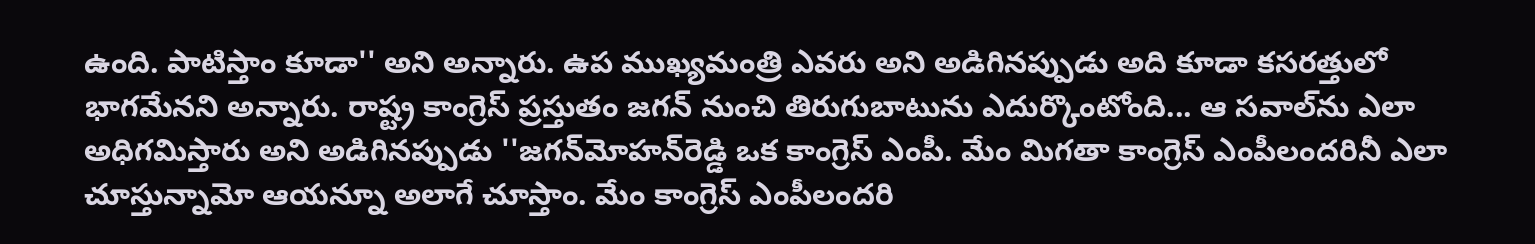ఉంది. పాటిస్తాం కూడా'' అని అన్నారు. ఉప ముఖ్యమంత్రి ఎవరు అని అడిగినప్పుడు అది కూడా కసరత్తులో భాగమేనని అన్నారు. రాష్ట్ర కాంగ్రెస్‌ ప్రస్తుతం జగన్‌ నుంచి తిరుగుబాటును ఎదుర్కొంటోంది... ఆ సవాల్‌ను ఎలా అధిగమిస్తారు అని అడిగినప్పుడు ''జగన్‌మోహన్‌రెడ్డి ఒక కాంగ్రెస్‌ ఎంపీ. మేం మిగతా కాంగ్రెస్‌ ఎంపీలందరినీ ఎలా చూస్తున్నామో ఆయన్నూ అలాగే చూస్తాం. మేం కాంగ్రెస్‌ ఎంపీలందరి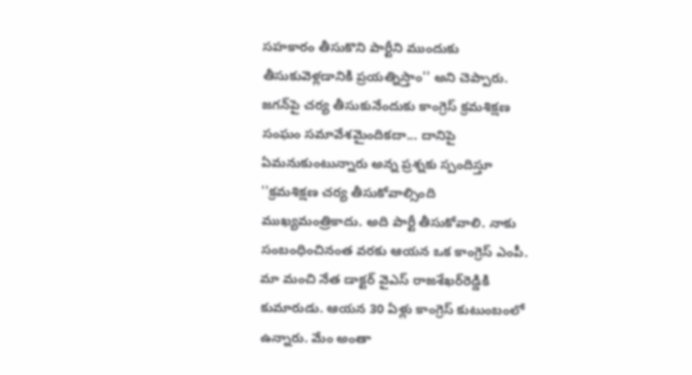సహకారం తీసుకొని పార్టీని ముందుకు తీసుకువెళ్లడానికి ప్రయత్నిస్తాం'' అని చెప్పారు. జగన్‌పై చర్య తీసుకునేందుకు కాంగ్రెస్‌ క్రమశిక్షణ సంఘం సమావేశమైందికదా... దానిపై ఏమనుకుంటున్నారు అన్న ప్రశ్నకు స్పందిస్తూ ''క్రమశిక్షణ చర్య తీసుకోవాల్సింది ముఖ్యమంత్రికాదు. అది పార్టీ తీసుకోవాలి. నాకు సంబంధించినంత వరకు ఆయన ఒక కాంగ్రెస్‌ ఎంపీ. మా మంచి నేత డాక్టర్‌ వైఎస్‌ రాజశేఖర్‌రెడ్డికి కుమారుడు. ఆయన 30 ఏళ్లు కాంగ్రెస్‌ కుటుంబంలో ఉన్నారు. మేం అంతా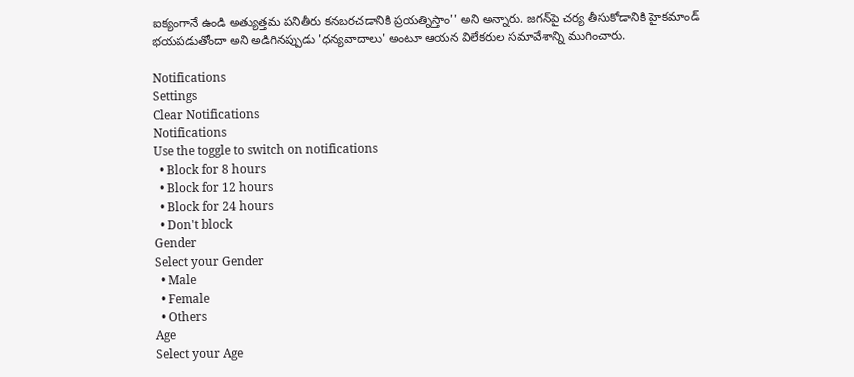ఐక్యంగానే ఉండి అత్యుత్తమ పనితీరు కనబరచడానికి ప్రయత్నిస్తాం'' అని అన్నారు. జగన్‌పై చర్య తీసుకోడానికి హైకమాండ్‌ భయపడుతోందా అని అడిగినప్పుడు 'ధన్యవాదాలు' అంటూ ఆయన విలేకరుల సమావేశాన్ని ముగించారు.

Notifications
Settings
Clear Notifications
Notifications
Use the toggle to switch on notifications
  • Block for 8 hours
  • Block for 12 hours
  • Block for 24 hours
  • Don't block
Gender
Select your Gender
  • Male
  • Female
  • Others
Age
Select your Age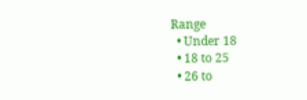Range
  • Under 18
  • 18 to 25
  • 26 to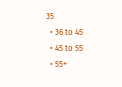35
  • 36 to 45
  • 45 to 55
  • 55+